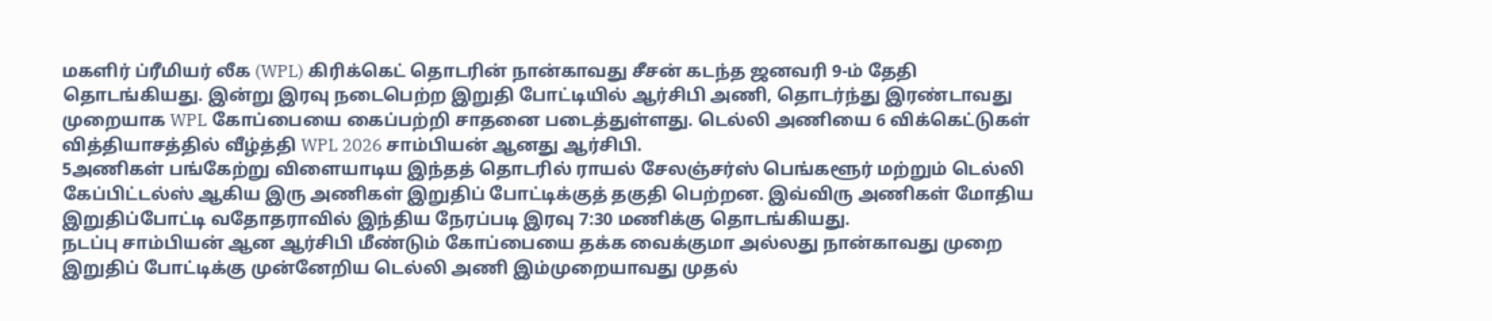மகளிர் ப்ரீமியர் லீக (WPL) கிரிக்கெட் தொடரின் நான்காவது சீசன் கடந்த ஜனவரி 9-ம் தேதி தொடங்கியது. இன்று இரவு நடைபெற்ற இறுதி போட்டியில் ஆர்சிபி அணி, தொடர்ந்து இரண்டாவது முறையாக WPL கோப்பையை கைப்பற்றி சாதனை படைத்துள்ளது. டெல்லி அணியை 6 விக்கெட்டுகள் வித்தியாசத்தில் வீழ்த்தி WPL 2026 சாம்பியன் ஆனது ஆர்சிபி.
5அணிகள் பங்கேற்று விளையாடிய இந்தத் தொடரில் ராயல் சேலஞ்சர்ஸ் பெங்களூர் மற்றும் டெல்லி கேப்பிட்டல்ஸ் ஆகிய இரு அணிகள் இறுதிப் போட்டிக்குத் தகுதி பெற்றன. இவ்விரு அணிகள் மோதிய இறுதிப்போட்டி வதோதராவில் இந்திய நேரப்படி இரவு 7:30 மணிக்கு தொடங்கியது.
நடப்பு சாம்பியன் ஆன ஆர்சிபி மீண்டும் கோப்பையை தக்க வைக்குமா அல்லது நான்காவது முறை இறுதிப் போட்டிக்கு முன்னேறிய டெல்லி அணி இம்முறையாவது முதல்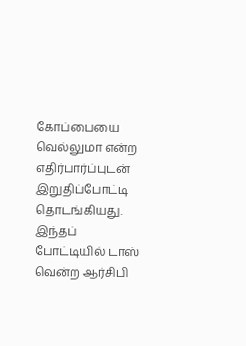கோப்பையை வெல்லுமா என்ற எதிர்பார்ப்புடன் இறுதிப்போட்டி தொடங்கியது. இந்தப் போட்டியில் டாஸ் வென்ற ஆர்சிபி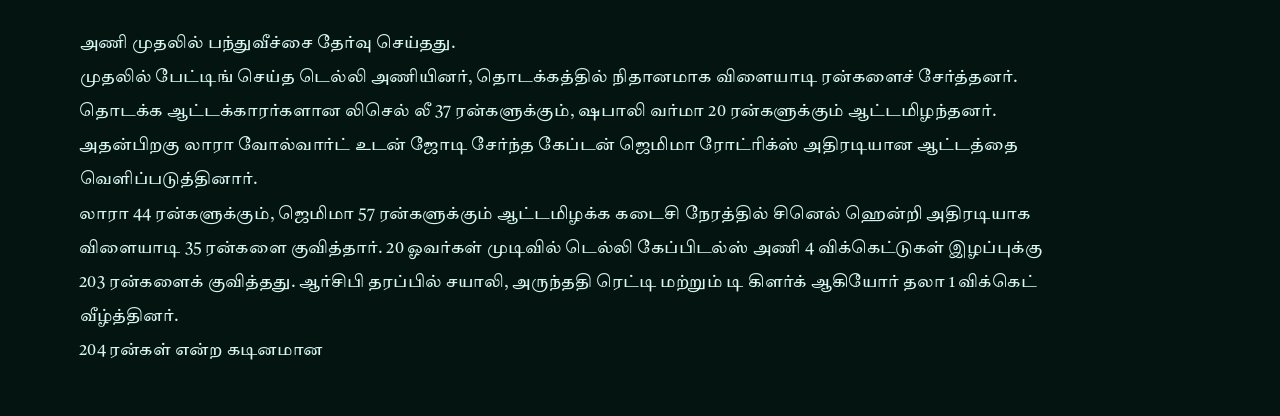அணி முதலில் பந்துவீச்சை தேர்வு செய்தது.
முதலில் பேட்டிங் செய்த டெல்லி அணியினர், தொடக்கத்தில் நிதானமாக விளையாடி ரன்களைச் சேர்த்தனர். தொடக்க ஆட்டக்காரர்களான லிசெல் லீ 37 ரன்களுக்கும், ஷபாலி வர்மா 20 ரன்களுக்கும் ஆட்டமிழந்தனர். அதன்பிறகு லாரா வோல்வார்ட் உடன் ஜோடி சேர்ந்த கேப்டன் ஜெமிமா ரோட்ரிக்ஸ் அதிரடியான ஆட்டத்தை வெளிப்படுத்தினார்.
லாரா 44 ரன்களுக்கும், ஜெமிமா 57 ரன்களுக்கும் ஆட்டமிழக்க கடைசி நேரத்தில் சினெல் ஹென்றி அதிரடியாக விளையாடி 35 ரன்களை குவித்தார். 20 ஓவர்கள் முடிவில் டெல்லி கேப்பிடல்ஸ் அணி 4 விக்கெட்டுகள் இழப்புக்கு 203 ரன்களைக் குவித்தது. ஆர்சிபி தரப்பில் சயாலி, அருந்ததி ரெட்டி மற்றும் டி கிளர்க் ஆகியோர் தலா 1 விக்கெட் வீழ்த்தினர்.
204 ரன்கள் என்ற கடினமான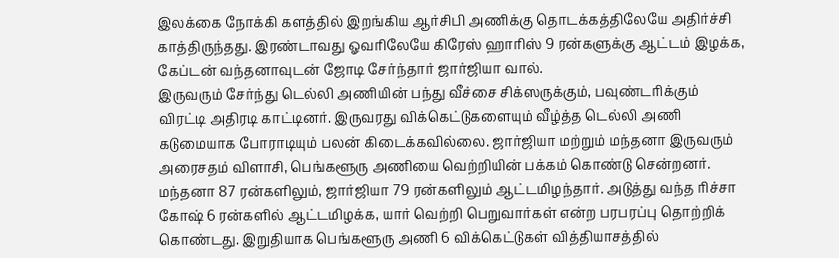இலக்கை நோக்கி களத்தில் இறங்கிய ஆர்சிபி அணிக்கு தொடக்கத்திலேயே அதிர்ச்சி காத்திருந்தது. இரண்டாவது ஓவரிலேயே கிரேஸ் ஹாரிஸ் 9 ரன்களுக்கு ஆட்டம் இழக்க, கேப்டன் வந்தனாவுடன் ஜோடி சேர்ந்தார் ஜார்ஜியா வால்.
இருவரும் சேர்ந்து டெல்லி அணியின் பந்து வீச்சை சிக்ஸருக்கும், பவுண்டரிக்கும் விரட்டி அதிரடி காட்டினர். இருவரது விக்கெட்டுகளையும் வீழ்த்த டெல்லி அணி கடுமையாக போராடியும் பலன் கிடைக்கவில்லை. ஜார்ஜியா மற்றும் மந்தனா இருவரும் அரைசதம் விளாசி, பெங்களூரு அணியை வெற்றியின் பக்கம் கொண்டு சென்றனர்.
மந்தனா 87 ரன்களிலும், ஜார்ஜியா 79 ரன்களிலும் ஆட்டமிழந்தார். அடுத்து வந்த ரிச்சா கோஷ் 6 ரன்களில் ஆட்டமிழக்க, யார் வெற்றி பெறுவார்கள் என்ற பரபரப்பு தொற்றிக் கொண்டது. இறுதியாக பெங்களூரு அணி 6 விக்கெட்டுகள் வித்தியாசத்தில்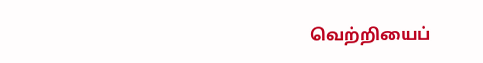வெற்றியைப்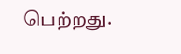பெற்றது.